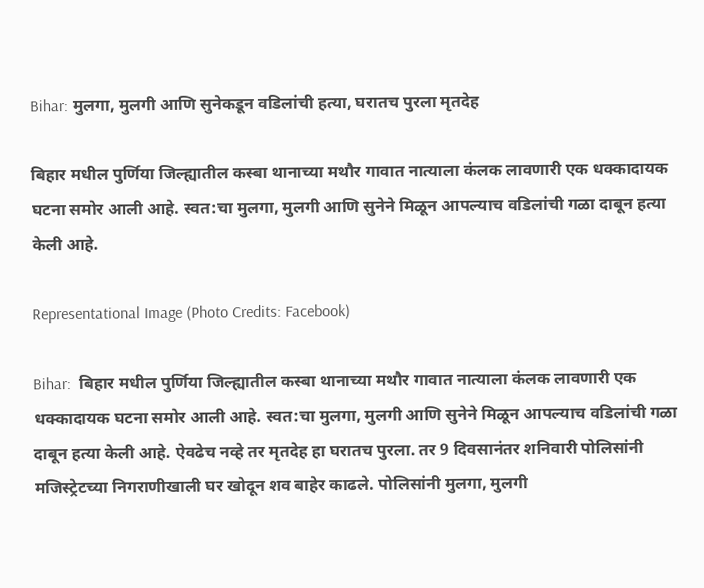Bihar: मुलगा, मुलगी आणि सुनेकडून वडिलांची हत्या, घरातच पुरला मृतदेह

बिहार मधील पुर्णिया जिल्ह्यातील कस्बा थानाच्या मथौर गावात नात्याला कंलक लावणारी एक धक्कादायक घटना समोर आली आहे. स्वत:चा मुलगा, मुलगी आणि सुनेने मिळून आपल्याच वडिलांची गळा दाबून हत्या केली आहे.

Representational Image (Photo Credits: Facebook)

Bihar:  बिहार मधील पुर्णिया जिल्ह्यातील कस्बा थानाच्या मथौर गावात नात्याला कंलक लावणारी एक धक्कादायक घटना समोर आली आहे. स्वत:चा मुलगा, मुलगी आणि सुनेने मिळून आपल्याच वडिलांची गळा दाबून हत्या केली आहे. ऐवढेच नव्हे तर मृतदेह हा घरातच पुरला. तर 9 दिवसानंतर शनिवारी पोलिसांनी मजिस्ट्रेटच्या निगराणीखाली घर खोदून शव बाहेर काढले. पोलिसांनी मुलगा, मुलगी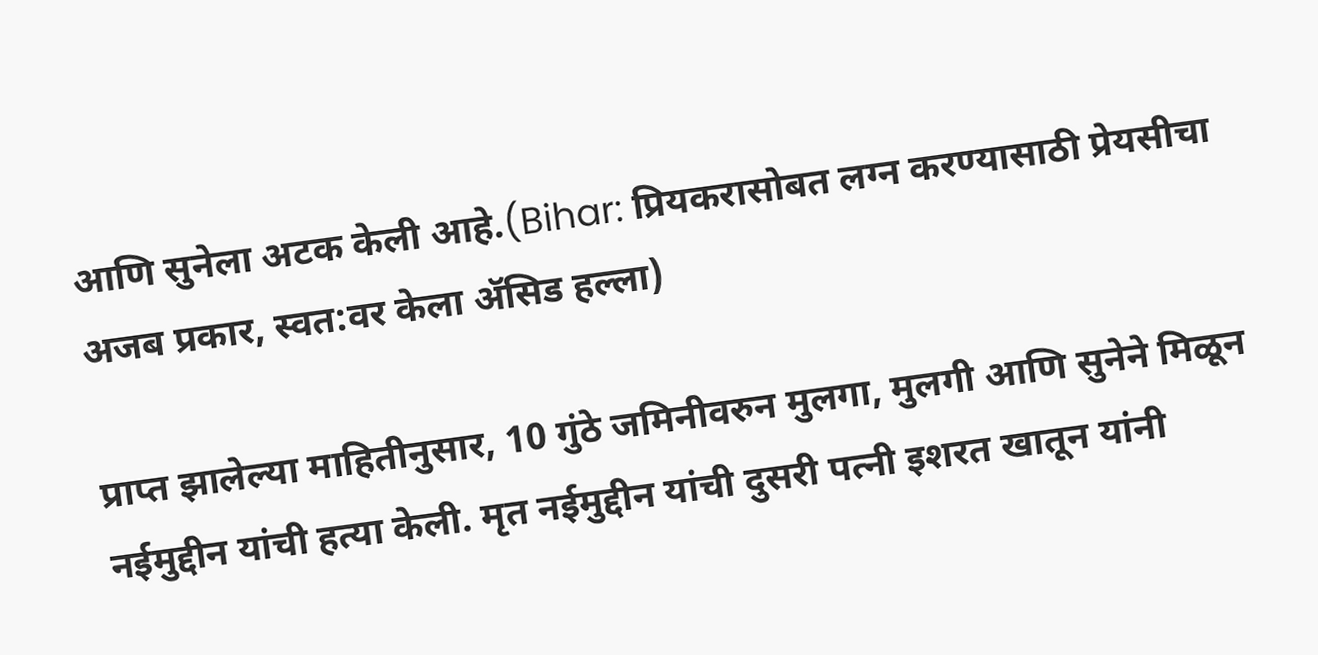आणि सुनेला अटक केली आहे.(Bihar: प्रियकरासोबत लग्न करण्यासाठी प्रेयसीचा अजब प्रकार, स्वत:वर केला ॲसिड हल्ला)

प्राप्त झालेल्या माहितीनुसार, 10 गुंठे जमिनीवरुन मुलगा, मुलगी आणि सुनेने मिळून नईमुद्दीन यांची हत्या केली. मृत नईमुद्दीन यांची दुसरी पत्नी इशरत खातून यांनी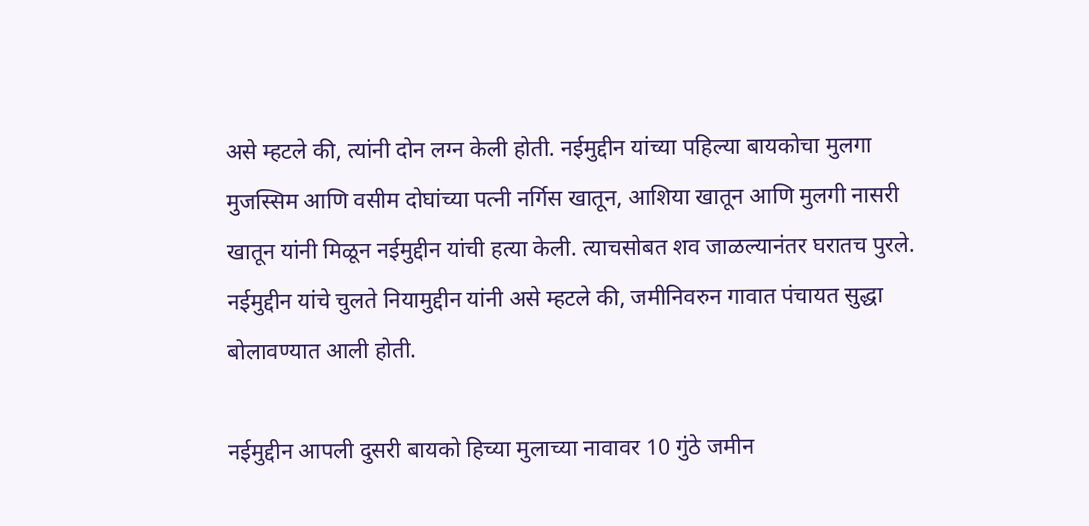असे म्हटले की, त्यांनी दोन लग्न केली होती. नईमुद्दीन यांच्या पहिल्या बायकोचा मुलगा मुजस्सिम आणि वसीम दोघांच्या पत्नी नर्गिस खातून, आशिया खातून आणि मुलगी नासरी खातून यांनी मिळून नईमुद्दीन यांची हत्या केली. त्याचसोबत शव जाळल्यानंतर घरातच पुरले. नईमुद्दीन यांचे चुलते नियामुद्दीन यांनी असे म्हटले की, जमीनिवरुन गावात पंचायत सुद्धा बोलावण्यात आली होती.

नईमुद्दीन आपली दुसरी बायको हिच्या मुलाच्या नावावर 10 गुंठे जमीन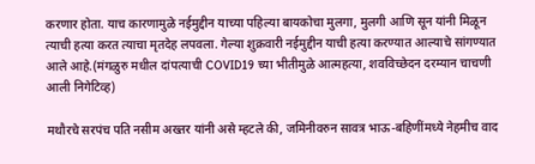करणार होता. याच कारणामुळे नईमुद्दीन याच्या पहिल्या बायकोचा मुलगा, मुलगी आणि सून यांनी मिळून त्याची हत्या करत त्याचा मृतदेह लपवला. गेल्या शुक्रवारी नईमुद्दीन याची हत्या करण्यात आल्याचे सांगण्यात आले आहे.(मंगळुरु मधील दांपत्याची COVID19 च्या भीतीमुळे आत्महत्या, शवविच्छेदन दरम्यान चाचणी आली निगेटिव्ह)

मथौरचे सरपंच पति नसीम अख्तर यांनी असे म्हटले की, जमिनीवरुन सावत्र भाऊ-बहिणींमध्ये नेहमीच वाद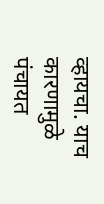व्हायचा. याच कारणामुळे पंचायत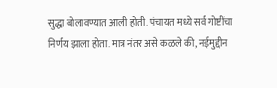सुद्धा बोलावण्यात आली होती. पंचायत मध्ये सर्व गोष्टींचा निर्णय झाला होता. मात्र नंतर असे कळले की, नईमुद्दीन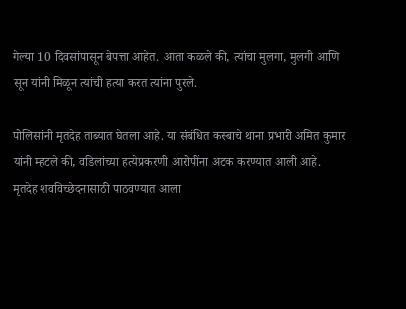गेल्या 10 दिवसांपासून बेपत्ता आहेत. आता कळले की, त्यांचा मुलगा, मुलगी आणि सून यांनी मिळून त्यांची हत्या करत त्यांना पुरले.

पोलिसांनी मृतदेह ताब्यात घेतला आहे. या संबंधित कस्बाचे थाना प्रभारी अमित कुमार यांनी म्हटले की, वडिलांच्या हत्येप्रकरणी आरोपींना अटक करण्यात आली आहे. मृतदेह शवविच्छेदनासाठी पाठवण्यात आला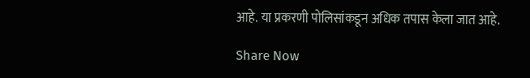आहे. या प्रकरणी पोलिसांकडून अधिक तपास केला जात आहे.

Share Now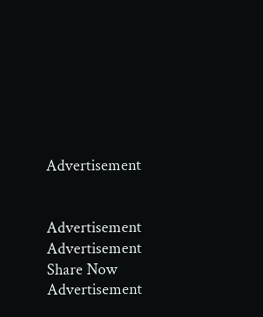Advertisement


Advertisement
Advertisement
Share Now
Advertisement